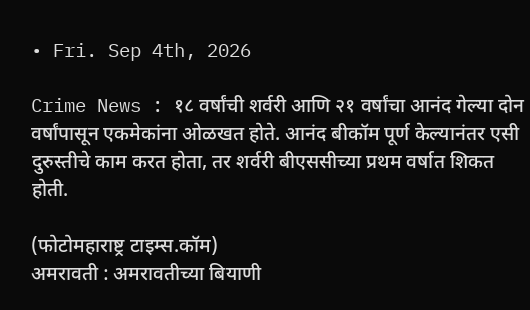• Fri. Sep 4th, 2026

Crime News : १८ वर्षांची शर्वरी आणि २१ वर्षांचा आनंद गेल्या दोन वर्षांपासून एकमेकांना ओळखत होते. आनंद बीकॉम पूर्ण केल्यानंतर एसी दुरुस्तीचे काम करत होता, तर शर्वरी बीएससीच्या प्रथम वर्षात शिकत होती.

(फोटोमहाराष्ट्र टाइम्स.कॉम)
अमरावती : अमरावतीच्या बियाणी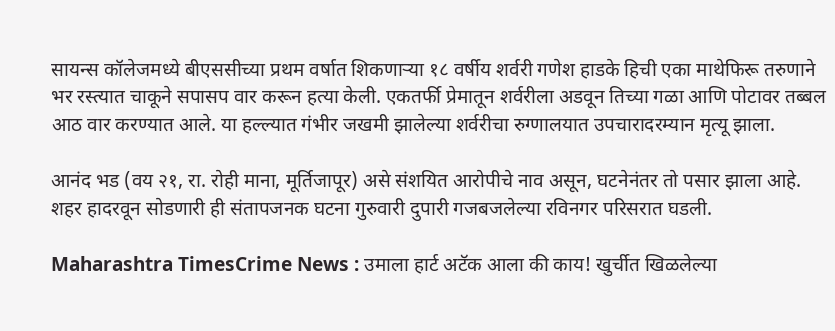सायन्स कॉलेजमध्ये बीएससीच्या प्रथम वर्षात शिकणाऱ्या १८ वर्षीय शर्वरी गणेश हाडके हिची एका माथेफिरू तरुणाने भर रस्त्यात चाकूने सपासप वार करून हत्या केली. एकतर्फी प्रेमातून शर्वरीला अडवून तिच्या गळा आणि पोटावर तब्बल आठ वार करण्यात आले. या हल्ल्यात गंभीर जखमी झालेल्या शर्वरीचा रुग्णालयात उपचारादरम्यान मृत्यू झाला.

आनंद भड (वय २१, रा. रोही माना, मूर्तिजापूर) असे संशयित आरोपीचे नाव असून, घटनेनंतर तो पसार झाला आहे. शहर हादरवून सोडणारी ही संतापजनक घटना गुरुवारी दुपारी गजबजलेल्या रविनगर परिसरात घडली.

Maharashtra TimesCrime News : उमाला हार्ट अटॅक आला की काय! खुर्चीत खिळलेल्या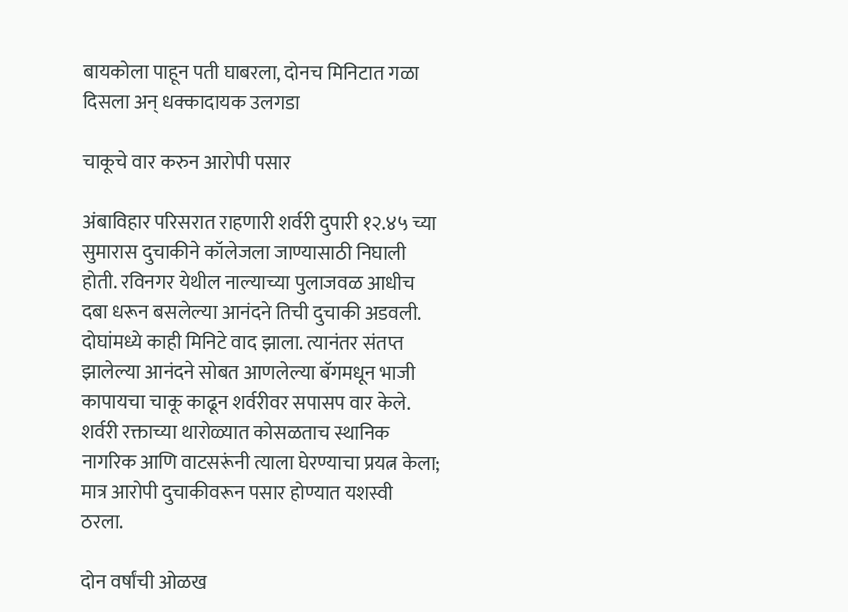बायकोला पाहून पती घाबरला, दोनच मिनिटात गळा दिसला अन् धक्कादायक उलगडा

चाकूचे वार करुन आरोपी पसार

अंबाविहार परिसरात राहणारी शर्वरी दुपारी १२.४५ च्या सुमारास दुचाकीने कॉलेजला जाण्यासाठी निघाली होती. रविनगर येथील नाल्याच्या पुलाजवळ आधीच दबा धरून बसलेल्या आनंदने तिची दुचाकी अडवली. दोघांमध्ये काही मिनिटे वाद झाला. त्यानंतर संतप्त झालेल्या आनंदने सोबत आणलेल्या बॅगमधून भाजी कापायचा चाकू काढून शर्वरीवर सपासप वार केले. शर्वरी रक्ताच्या थारोळ्यात कोसळताच स्थानिक नागरिक आणि वाटसरूंनी त्याला घेरण्याचा प्रयत्न केला; मात्र आरोपी दुचाकीवरून पसार होण्यात यशस्वी ठरला.

दोन वर्षांची ओळख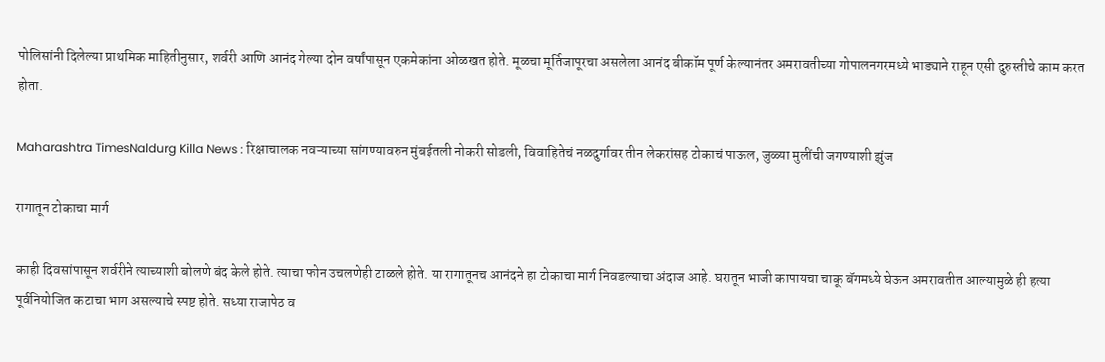पोलिसांनी दिलेल्या प्राथमिक माहितीनुसार, शर्वरी आणि आनंद गेल्या दोन वर्षांपासून एकमेकांना ओळखत होते. मूळचा मूर्तिजापूरचा असलेला आनंद बीकॉम पूर्ण केल्यानंतर अमरावतीच्या गोपालनगरमध्ये भाड्याने राहून एसी दुरुस्तीचे काम करत होता.

Maharashtra TimesNaldurg Killa News : रिक्षाचालक नवऱ्याच्या सांगण्यावरुन मुंबईतली नोकरी सोडली, विवाहितेचं नळदुर्गावर तीन लेकरांसह टोकाचं पाऊल, जुळ्या मुलींची जगण्याशी झुंज

रागातून टोकाचा मार्ग

काही दिवसांपासून शर्वरीने त्याच्याशी बोलणे बंद केले होते. त्याचा फोन उचलणेही टाळले होते. या रागातूनच आनंदने हा टोकाचा मार्ग निवडल्याचा अंदाज आहे. घरातून भाजी कापायचा चाकू बॅगमध्ये घेऊन अमरावतीत आल्यामुळे ही हत्या पूर्वनियोजित कटाचा भाग असल्याचे स्पष्ट होते. सध्या राजापेठ व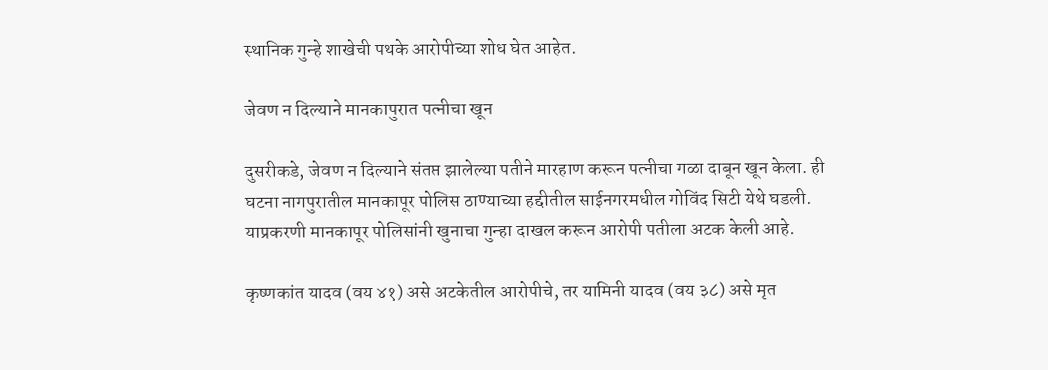स्थानिक गुन्हे शाखेची पथके आरोपीच्या शोध घेत आहेत.

जेवण न दिल्याने मानकापुरात पत्नीचा खून

दुसरीकडे, जेवण न दिल्याने संतप्त झालेल्या पतीने मारहाण करून पत्नीचा गळा दाबून खून केला. ही घटना नागपुरातील मानकापूर पोलिस ठाण्याच्या हद्दीतील साईनगरमधील गोविंद सिटी येथे घडली. याप्रकरणी मानकापूर पोलिसांनी खुनाचा गुन्हा दाखल करून आरोपी पतीला अटक केली आहे.

कृष्णकांत यादव (वय ४१) असे अटकेतील आरोपीचे, तर यामिनी यादव (वय ३८) असे मृत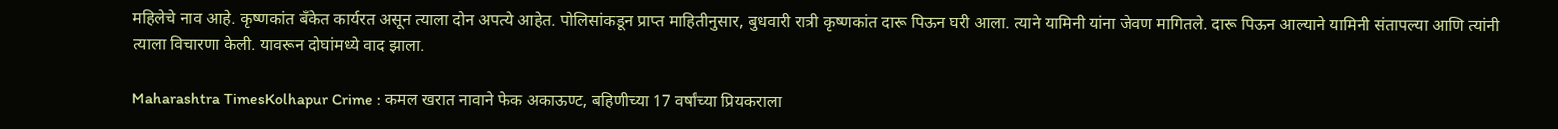महिलेचे नाव आहे. कृष्णकांत बँकेत कार्यरत असून त्याला दोन अपत्ये आहेत. पोलिसांकडून प्राप्त माहितीनुसार, बुधवारी रात्री कृष्णकांत दारू पिऊन घरी आला. त्याने यामिनी यांना जेवण मागितले. दारू पिऊन आल्याने यामिनी संतापल्या आणि त्यांनी त्याला विचारणा केली. यावरून दोघांमध्ये वाद झाला.

Maharashtra TimesKolhapur Crime : कमल खरात नावाने फेक अकाऊण्ट, बहिणीच्या 17 वर्षांच्या प्रियकराला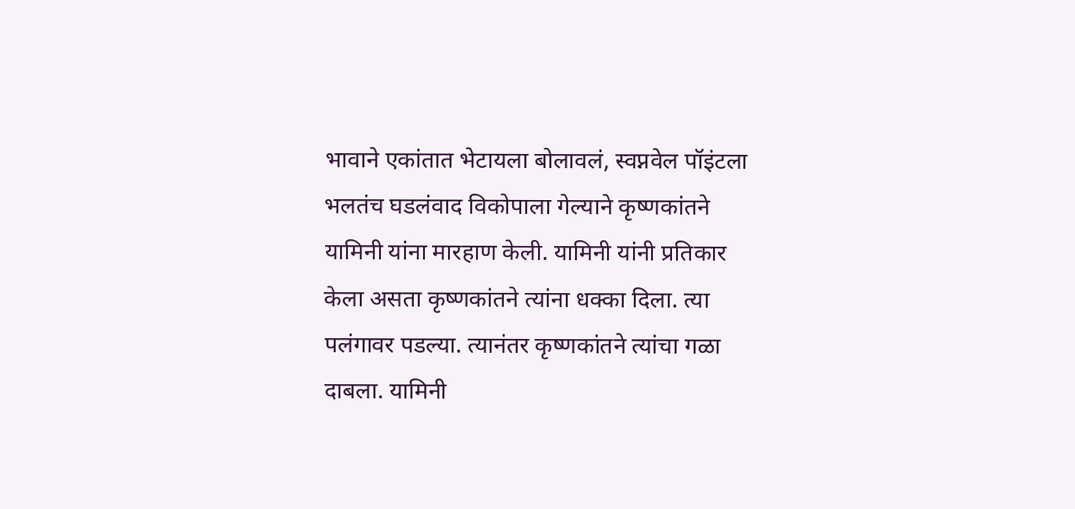भावाने एकांतात भेटायला बोलावलं, स्वप्नवेल पॉइंटला भलतंच घडलंवाद विकोपाला गेल्याने कृष्णकांतने यामिनी यांना मारहाण केली. यामिनी यांनी प्रतिकार केला असता कृष्णकांतने त्यांना धक्का दिला. त्या पलंगावर पडल्या. त्यानंतर कृष्णकांतने त्यांचा गळा दाबला. यामिनी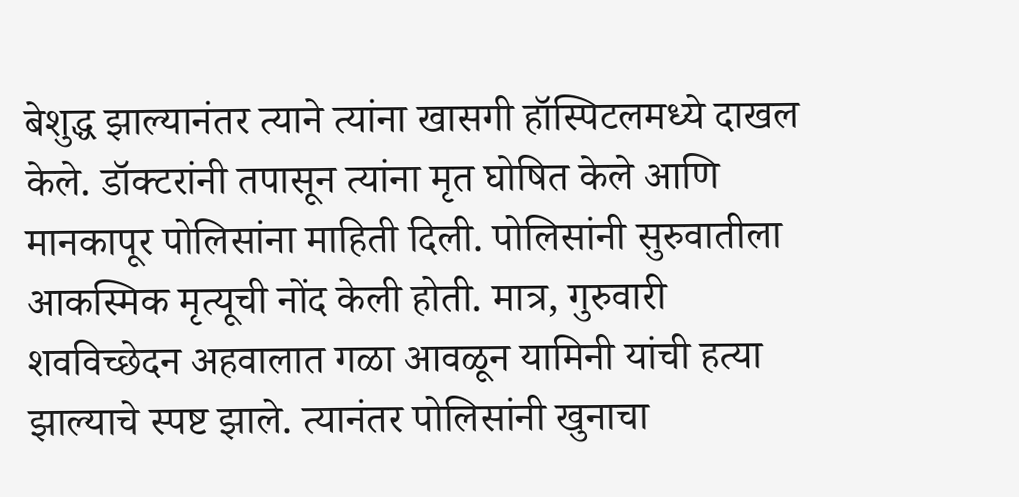बेशुद्ध झाल्यानंतर त्याने त्यांना खासगी हॉस्पिटलमध्ये दाखल केले. डॉक्टरांनी तपासून त्यांना मृत घोषित केले आणि मानकापूर पोलिसांना माहिती दिली. पोलिसांनी सुरुवातीला आकस्मिक मृत्यूची नोंद केली होती. मात्र, गुरुवारी शवविच्छेदन अहवालात गळा आवळून यामिनी यांची हत्या झाल्याचे स्पष्ट झाले. त्यानंतर पोलिसांनी खुनाचा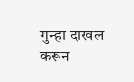गुन्हा दाखल करून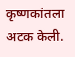कृष्णकांतला अटक केली.